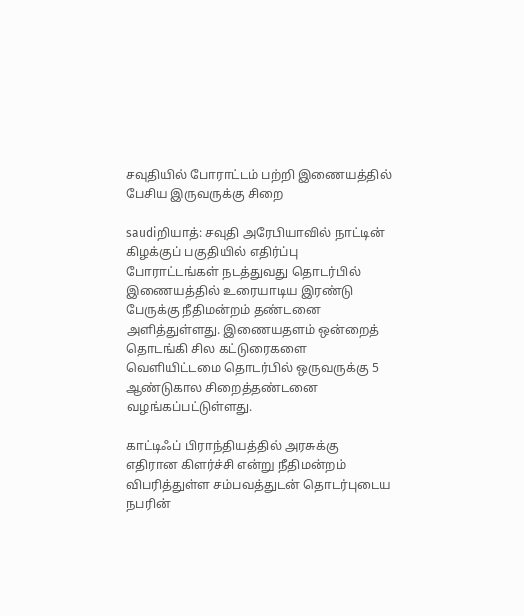சவுதியில் போராட்டம் பற்றி இணையத்தில் பேசிய இருவருக்கு சிறை

saudiறியாத்: சவுதி அரேபியாவில் நாட்டின் கிழக்குப் பகுதியில் எதிர்ப்பு போராட்டங்கள் நடத்துவது தொடர்பில் இணையத்தில் உரையாடிய இரண்டு பேருக்கு நீதிமன்றம் தண்டனை அளித்துள்ளது. இணையதளம் ஒன்றைத் தொடங்கி சில கட்டுரைகளை வெளியிட்டமை தொடர்பில் ஒருவருக்கு 5 ஆண்டுகால சிறைத்தண்டனை வழங்கப்பட்டுள்ளது.

காட்டிஃப் பிராந்தியத்தில் அரசுக்கு எதிரான கிளர்ச்சி என்று நீதிமன்றம் விபரித்துள்ள சம்பவத்துடன் தொடர்புடைய நபரின்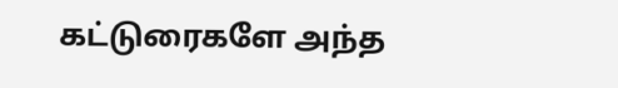கட்டுரைகளே அந்த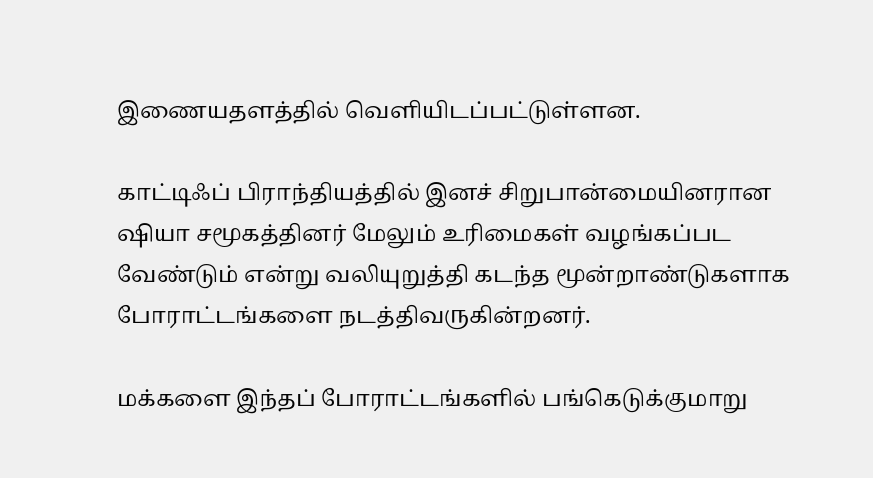இணையதளத்தில் வெளியிடப்பட்டுள்ளன.

காட்டிஃப் பிராந்தியத்தில் இனச் சிறுபான்மையினரான ஷியா சமூகத்தினர் மேலும் உரிமைகள் வழங்கப்பட வேண்டும் என்று வலியுறுத்தி கடந்த மூன்றாண்டுகளாக போராட்டங்களை நடத்திவருகின்றனர்.

மக்களை இந்தப் போராட்டங்களில் பங்கெடுக்குமாறு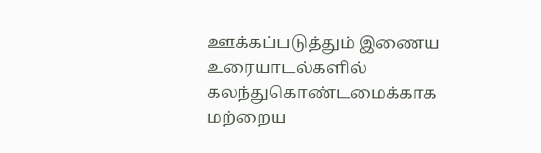ஊக்கப்படுத்தும் இணைய உரையாடல்களில் கலந்துகொண்டமைக்காக மற்றைய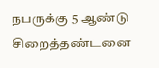நபருக்கு 5 ஆண்டு சிறைத்தண்டனை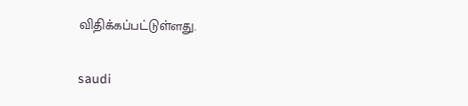விதிக்கப்பட்டுள்ளது.

saudi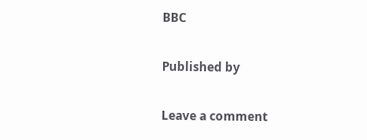BBC

Published by

Leave a comment